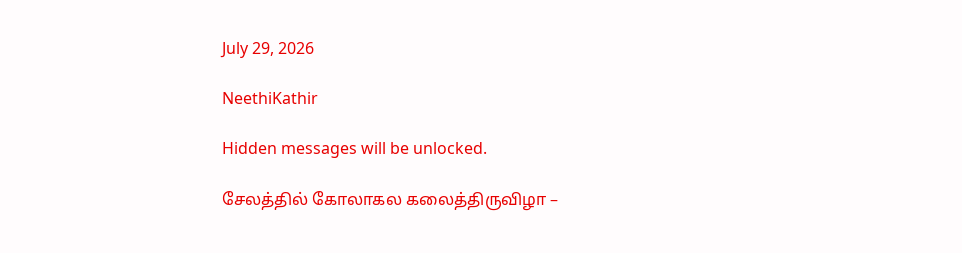July 29, 2026

NeethiKathir

Hidden messages will be unlocked.

சேலத்தில் கோலாகல கலைத்திருவிழா –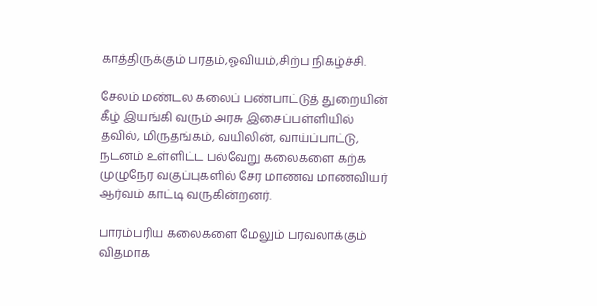காத்திருக்கும் பரதம்,ஓவியம்,சிற்ப நிகழ்ச்சி.

சேலம் மண்டல கலைப் பண்பாட்டுத் துறையின் கீழ் இயங்கி வரும் அரசு இசைப்பள்ளியில் தவில், மிருதங்கம், வயிலின், வாய்ப்பாட்டு, நடனம் உள்ளிட்ட பல்வேறு கலைகளை கற்க முழுநேர வகுப்புகளில் சேர மாணவ மாணவியர் ஆர்வம் காட்டி வருகின்றனர்.

பாரம்பரிய கலைகளை மேலும் பரவலாக்கும் விதமாக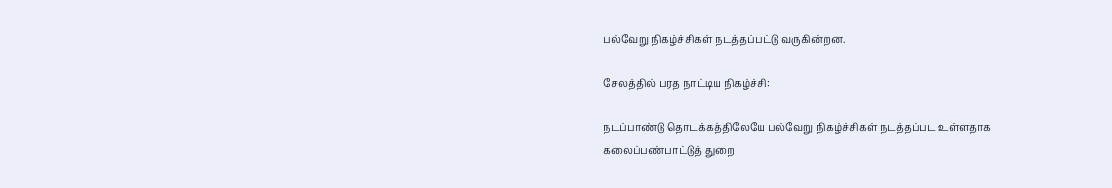பல்வேறு நிகழ்ச்சிகள் நடத்தப்பட்டு வருகின்றன.

சேலத்தில் பரத நாட்டிய நிகழ்ச்சி:

நடப்பாண்டு தொடக்கத்திலேயே பல்வேறு நிகழ்ச்சிகள் நடத்தப்பட உள்ளதாக கலைப்பண்பாட்டுத் துறை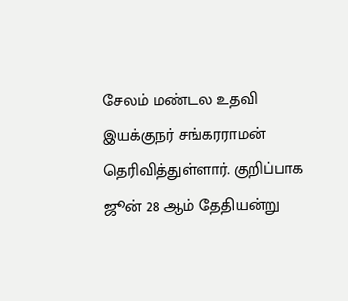சேலம் மண்டல உதவி இயக்குநர் சங்கரராமன் தெரிவித்துள்ளார். குறிப்பாக ஜூன் 28 ஆம் தேதியன்று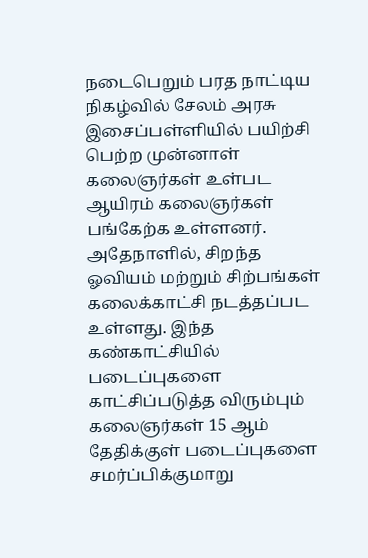நடைபெறும் பரத நாட்டிய நிகழ்வில் சேலம் அரசு இசைப்பள்ளியில் பயிற்சி பெற்ற முன்னாள் கலைஞர்கள் உள்பட ஆயிரம் கலைஞர்கள் பங்கேற்க உள்ளனர். அதேநாளில், சிறந்த ஓவியம் மற்றும் சிற்பங்கள் கலைக்காட்சி நடத்தப்பட உள்ளது. இந்த கண்காட்சியில் படைப்புகளை காட்சிப்படுத்த விரும்பும் கலைஞர்கள் 15 ஆம் தேதிக்குள் படைப்புகளை சமர்ப்பிக்குமாறு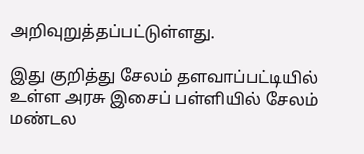அறிவுறுத்தப்பட்டுள்ளது.

இது குறித்து சேலம் தளவாப்பட்டியில் உள்ள அரசு இசைப் பள்ளியில் சேலம் மண்டல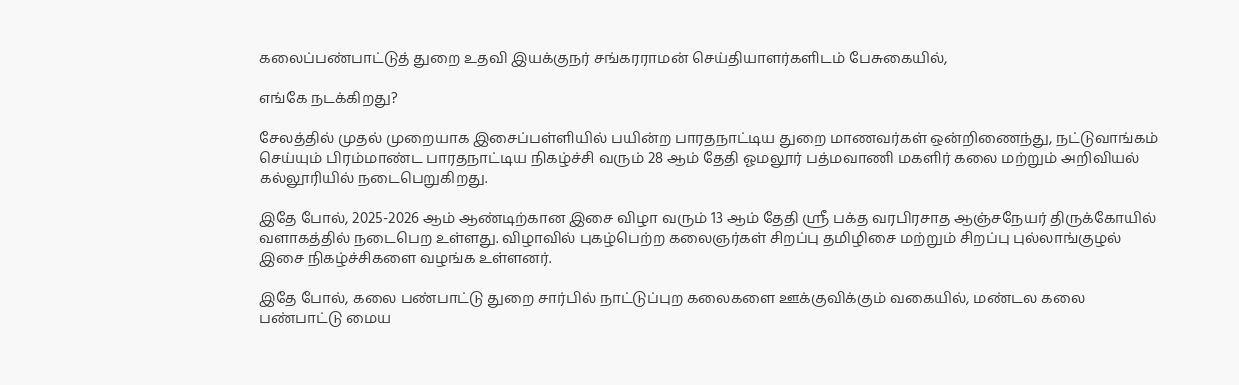கலைப்பண்பாட்டுத் துறை உதவி இயக்குநர் சங்கரராமன் செய்தியாளர்களிடம் பேசுகையில்,

எங்கே நடக்கிறது?

சேலத்தில் முதல் முறையாக இசைப்பள்ளியில் பயின்ற பாரதநாட்டிய துறை மாணவர்கள் ஒன்றிணைந்து, நட்டுவாங்கம் செய்யும் பிரம்மாண்ட பாரதநாட்டிய நிகழ்ச்சி வரும் 28 ஆம் தேதி ஓமலூர் பத்மவாணி மகளிர் கலை மற்றும் அறிவியல் கல்லூரியில் நடைபெறுகிறது.

இதே போல், 2025-2026 ஆம் ஆண்டிற்கான இசை விழா வரும் 13 ஆம் தேதி ஸ்ரீ பக்த வரபிரசாத ஆஞ்சநேயர் திருக்கோயில் வளாகத்தில் நடைபெற உள்ளது. விழாவில் புகழ்பெற்ற கலைஞர்கள் சிறப்பு தமிழிசை மற்றும் சிறப்பு புல்லாங்குழல் இசை நிகழ்ச்சிகளை வழங்க உள்ளனர்.

இதே போல், கலை பண்பாட்டு துறை சார்பில் நாட்டுப்புற கலைகளை ஊக்குவிக்கும் வகையில், மண்டல கலை பண்பாட்டு மைய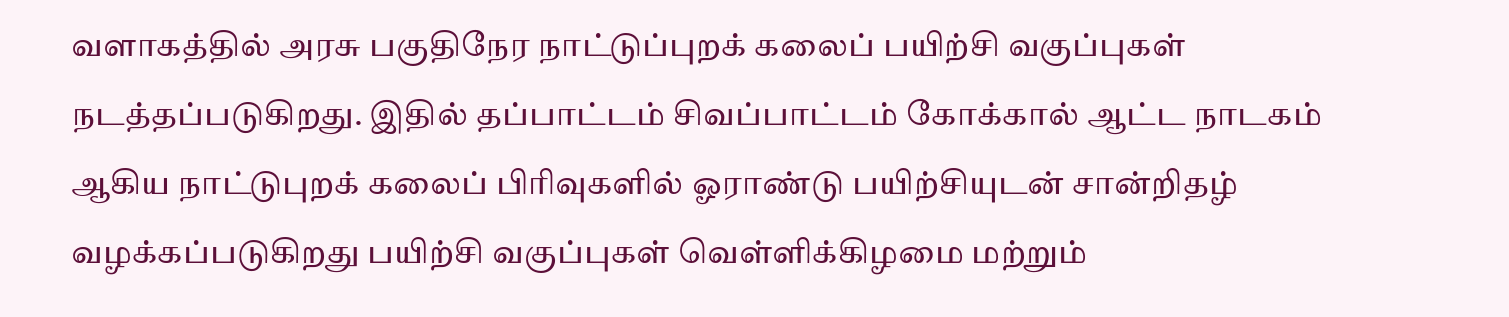வளாகத்தில் அரசு பகுதிநேர நாட்டுப்புறக் கலைப் பயிற்சி வகுப்புகள் நடத்தப்படுகிறது. இதில் தப்பாட்டம் சிவப்பாட்டம் கோக்கால் ஆட்ட நாடகம் ஆகிய நாட்டுபுறக் கலைப் பிரிவுகளில் ஓராண்டு பயிற்சியுடன் சான்றிதழ் வழக்கப்படுகிறது பயிற்சி வகுப்புகள் வெள்ளிக்கிழமை மற்றும்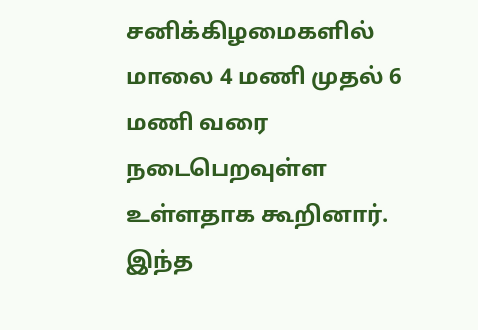சனிக்கிழமைகளில் மாலை 4 மணி முதல் 6 மணி வரை நடைபெறவுள்ள உள்ளதாக கூறினார். இந்த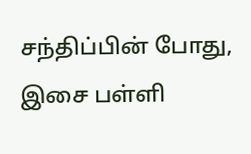சந்திப்பின் போது, இசை பள்ளி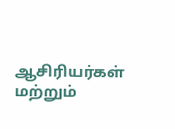ஆசிரியர்கள் மற்றும்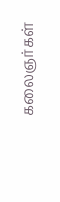கலைஞர்கள்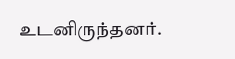உடனிருந்தனர்.